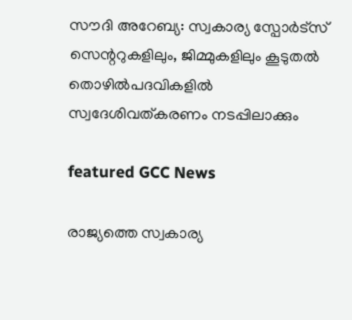സൗദി അറേബ്യ: സ്വകാര്യ സ്പോർട്സ് സെന്ററുകളിലും, ജിമ്മുകളിലും കൂടുതൽ തൊഴിൽപദവികളിൽ സ്വദേശിവത്കരണം നടപ്പിലാക്കും

featured GCC News

രാജ്യത്തെ സ്വകാര്യ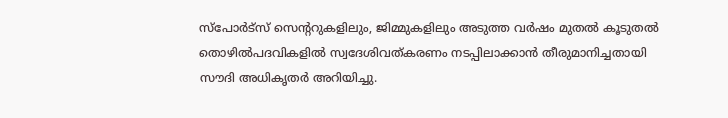സ്പോർട്സ് സെന്ററുകളിലും, ജിമ്മുകളിലും അടുത്ത വർഷം മുതൽ കൂടുതൽ തൊഴിൽപദവികളിൽ സ്വദേശിവത്കരണം നടപ്പിലാക്കാൻ തീരുമാനിച്ചതായി സൗദി അധികൃതർ അറിയിച്ചു.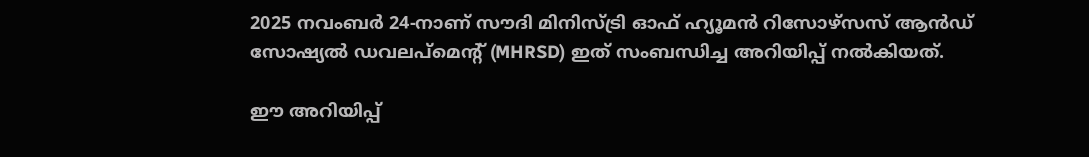2025 നവംബർ 24-നാണ് സൗദി മിനിസ്ട്രി ഓഫ് ഹ്യൂമൻ റിസോഴ്‌സസ് ആൻഡ് സോഷ്യൽ ഡവലപ്മെന്റ് (MHRSD) ഇത് സംബന്ധിച്ച അറിയിപ്പ് നൽകിയത്.

ഈ അറിയിപ്പ്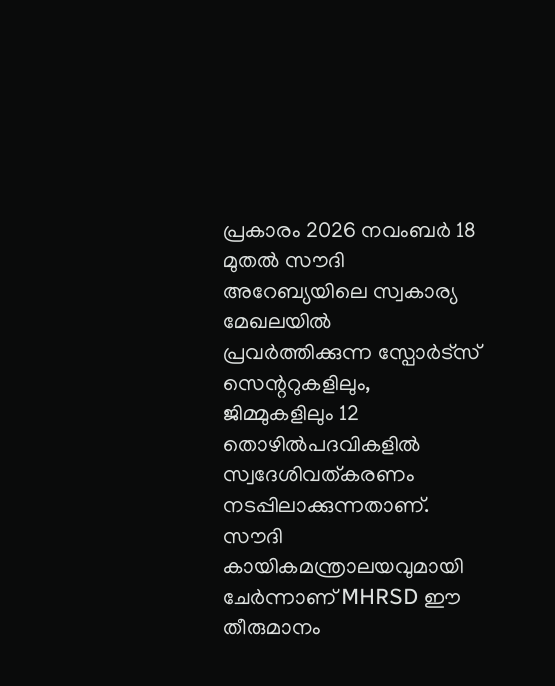പ്രകാരം 2026 നവംബർ 18 മുതൽ സൗദി അറേബ്യയിലെ സ്വകാര്യ മേഖലയിൽ പ്രവർത്തിക്കുന്ന സ്പോർട്സ് സെന്ററുകളിലും, ജിമ്മുകളിലും 12 തൊഴിൽപദവികളിൽ സ്വദേശിവത്കരണം നടപ്പിലാക്കുന്നതാണ്. സൗദി കായികമന്ത്രാലയവുമായി ചേർന്നാണ് MHRSD ഈ തീരുമാനം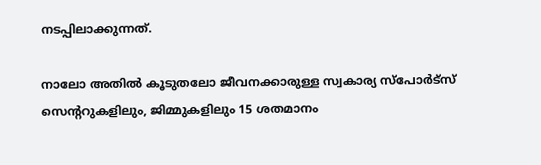നടപ്പിലാക്കുന്നത്.

നാലോ അതിൽ കൂടുതലോ ജീവനക്കാരുള്ള സ്വകാര്യ സ്പോർട്സ് സെന്ററുകളിലും, ജിമ്മുകളിലും 15 ശതമാനം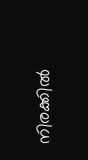നിരക്കിൽ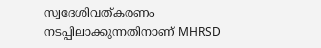സ്വദേശിവത്കരണം നടപ്പിലാക്കുന്നതിനാണ് MHRSD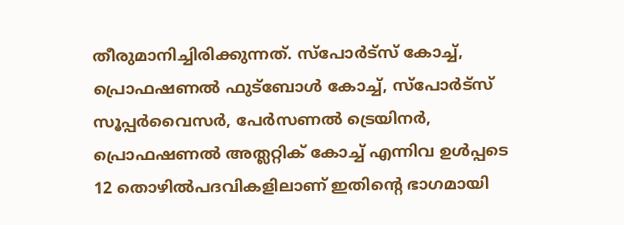തീരുമാനിച്ചിരിക്കുന്നത്. സ്പോർട്സ് കോച്ച്, പ്രൊഫഷണൽ ഫുട്ബോൾ കോച്ച്, സ്പോർട്സ് സൂപ്പർവൈസർ, പേർസണൽ ട്രെയിനർ, പ്രൊഫഷണൽ അത്ലറ്റിക് കോച്ച് എന്നിവ ഉൾപ്പടെ 12 തൊഴിൽപദവികളിലാണ് ഇതിന്റെ ഭാഗമായി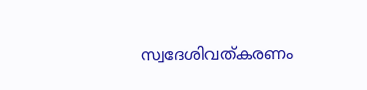സ്വദേശിവത്കരണം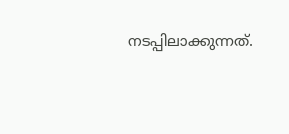നടപ്പിലാക്കുന്നത്.